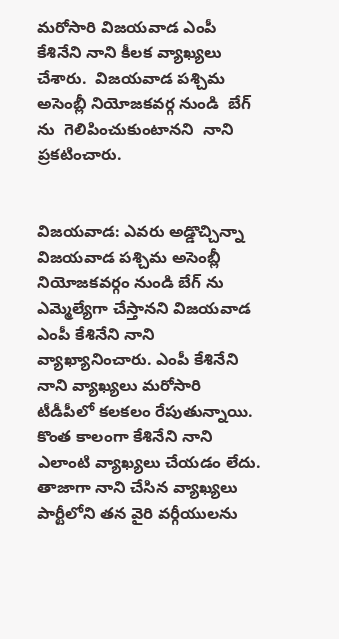మరోసారి విజయవాడ ఎంపీ  కేశినేని నాని కీలక వ్యాఖ్యలు చేశారు.  విజయవాడ పశ్చిమ అసెంబ్లీ నియోజకవర్గ నుండి  బేగ్ ను  గెలిపించుకుంటానని  నాని  ప్రకటించారు.


విజయవాడ: ఎవరు అడ్డొచ్చిన్నా విజయవాడ పశ్చిమ అసెంబ్లీ నియోజకవర్గం నుండి బేగ్ ను ఎమ్మెల్యేగా చేస్తానని విజయవాడ ఎంపీ కేశినేని నాని వ్యాఖ్యానించారు. ఎంపీ కేశినేని నాని వ్యాఖ్యలు మరోసారి టీడీపీలో కలకలం రేపుతున్నాయి. కొంత కాలంగా కేశినేని నాని ఎలాంటి వ్యాఖ్యలు చేయడం లేదు. తాజాగా నాని చేసిన వ్యాఖ్యలు పార్టీలోని తన వైరి వర్గీయులను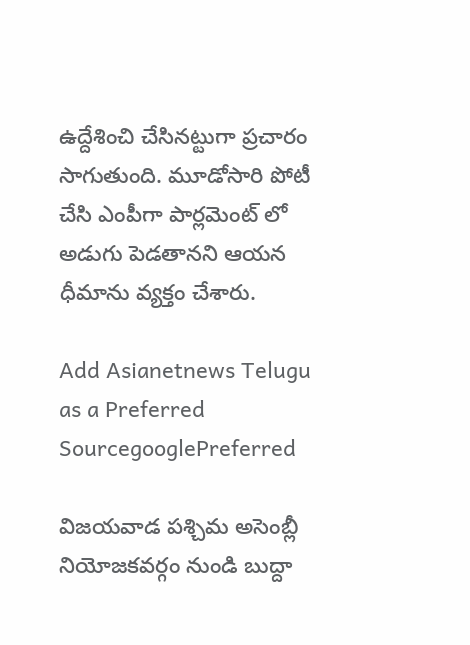ఉద్దేశించి చేసినట్టుగా ప్రచారం సాగుతుంది. మూడోసారి పోటీ చేసి ఎంపీగా పార్లమెంట్ లో అడుగు పెడతానని ఆయన ధీమాను వ్యక్తం చేశారు.

Add Asianetnews Telugu as a Preferred SourcegooglePreferred

విజయవాడ పశ్చిమ అసెంబ్లీ నియోజకవర్గం నుండి బుద్దా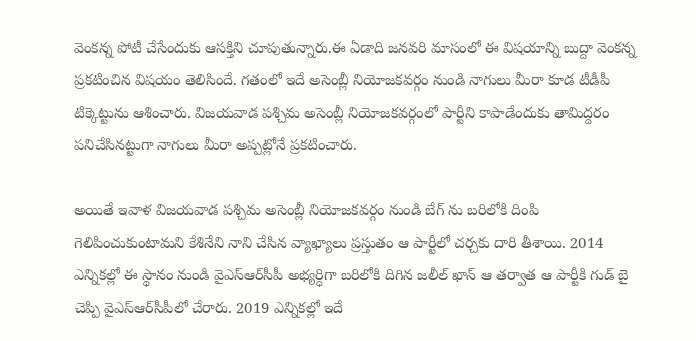వెంకన్న పోటీ చేసేందుకు ఆసక్తిని చూపుతున్నారు.ఈ ఏడాది జనవరి మాసంలో ఈ విషయాన్ని బుద్దా వెంకన్న ప్రకటించిన విషయం తెలిసిందే. గతంలో ఇదే అసెంబ్లీ నియోజకవర్గం నుండి నాగులు మీరా కూడ టీడీపీ టిక్కెట్టును ఆశించారు. విజయవాడ పశ్చిమ అసెంబ్లీ నియోజకవర్గంలో పార్టీని కాపాడేందుకు తామిద్దరం పనిచేసినట్టుగా నాగులు మీరా అప్పట్లోనే ప్రకటించారు.

అయితే ఇవాళ విజయవాడ పశ్చిమ అసెంబ్లీ నియోజకవర్గం నుండి బేగ్ ను బరిలోకి దింపి గెలిపించుకుంటామని కేశినేని నాని చేసిన వ్యాఖ్యాలు ప్రస్తుతం ఆ పార్టీలో చర్చకు దారి తీశాయి. 2014 ఎన్నికల్లో ఈ స్థానం నుండి వైఎస్ఆర్‌సీపీ అభ్యర్ధిగా బరిలోకి దిగిన జలీల్ ఖాన్ ఆ తర్వాత ఆ పార్టీకి గుడ్ బై చెప్పి వైఎస్ఆర్‌సీపీలో చేరారు. 2019 ఎన్నికల్లో ఇదే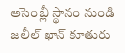అసెంబ్లీ స్థానం నుండి జలీల్ ఖాన్ కూతురు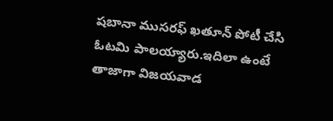షబానా ముసరఫ్ ఖతూన్ పోటీ చేసి ఓటమి పాలయ్యారు.ఇదిలా ఉంటే తాజాగా విజయవాడ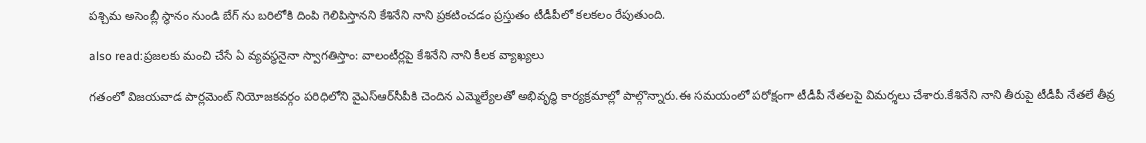పశ్చిమ అసెంబ్లీ స్థానం నుండి బేగ్ ను బరిలోకి దింపి గెలిపిస్తానని కేశినేని నాని ప్రకటించడం ప్రస్తుతం టీడీపీలో కలకలం రేపుతుంది.

also read:ప్రజలకు మంచి చేసే ఏ వ్యవస్థనైనా స్వాగతిస్తాం: వాలంటీర్లపై కేశినేని నాని కీలక వ్యాఖ్యలు

గతంలో విజయవాడ పార్లమెంట్ నియోజకవర్గం పరిధిలోని వైఎస్ఆర్‌సీపీకి చెందిన ఎమ్మెల్యేలతో అభివృద్ధి కార్యక్రమాల్లో పాల్గొన్నారు.ఈ సమయంలో పరోక్షంగా టీడీపీ నేతలపై విమర్శలు చేశారు.కేశినేని నాని తీరుపై టీడీపీ నేతలే తీవ్ర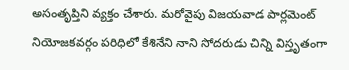అసంతృప్తిని వ్యక్తం చేశారు. మరోవైపు విజయవాడ పార్లమెంట్ నియోజకవర్గం పరిధిలో కేశినేని నాని సోదరుడు చిన్ని విస్తృతంగా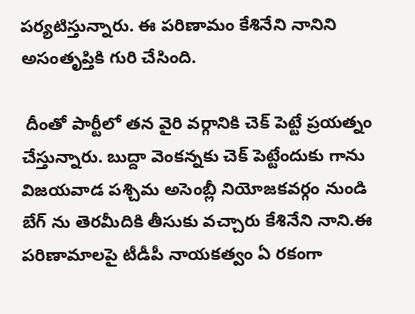పర్యటిస్తున్నారు. ఈ పరిణామం కేశినేని నానిని అసంతృప్తికి గురి చేసింది.

 దీంతో పార్టీలో తన వైరి వర్గానికి చెక్ పెట్టే ప్రయత్నం చేస్తున్నారు. బుద్దా వెంకన్నకు చెక్ పెట్టేందుకు గాను విజయవాడ పశ్చిమ అసెంబ్లీ నియోజకవర్గం నుండి బేగ్ ను తెరమీదికి తీసుకు వచ్చారు కేశినేని నాని.ఈ పరిణామాలపై టీడీపీ నాయకత్వం ఏ రకంగా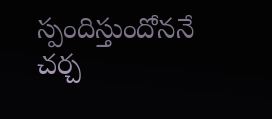స్పందిస్తుందోననే చర్చ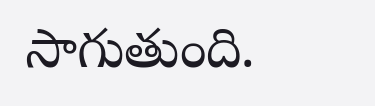సాగుతుంది.